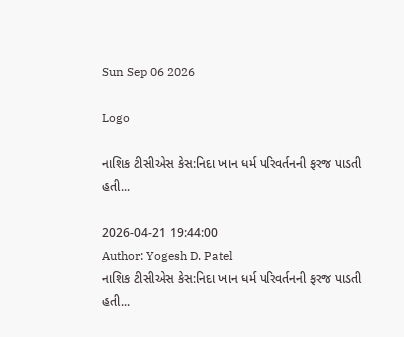Sun Sep 06 2026

Logo

નાશિક ટીસીએસ કેસ:નિદા ખાન ધર્મ પરિવર્તનની ફરજ પાડતી હતી...

2026-04-21 19:44:00
Author: Yogesh D. Patel
નાશિક ટીસીએસ કેસ:નિદા ખાન ધર્મ પરિવર્તનની ફરજ પાડતી હતી...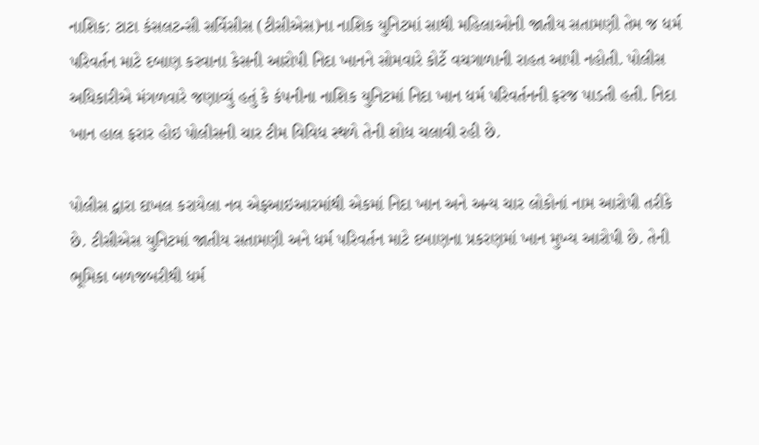નાશિક: ટાટા કંસલટન્સી સર્વિસીસ (ટીસીએસ)ના નાશિક યુનિટમાં સાથી મહિલાઓની જાતીય સતામણી તેમ જ ધર્મ પરિવર્તન માટે દબાણ કરવાના કેસની આરોપી નિદા ખાનને સોમવારે કોર્ટે વચગાળાની રાહત આપી નહોતી. પોલીસ અધિકારીએ મંગળવારે જણાવ્યું હતું કે કંપનીના નાશિક યુનિટમાં નિદા ખાન ધર્મ પરિવર્તનની ફરજ પાડતી હતી. નિદા ખાન હાલ ફરાર હોઇ પોલીસની ચાર ટીમ વિવિધ સ્થળે તેની શોધ ચલાવી રહી છે.

પોલીસ દ્વારા દાખલ કરાયેલા નવ એફઆઇઆરમાંથી એકમાં નિદા ખાન અને અન્ય ચાર લોકોનાં નામ આરોપી તરીકે છે. ટીસીએસ યુનિટમાં જાતીય સતામણી અને ધર્મ પરિવર્તન માટે દબાણના પ્રકરણમાં ખાન મુખ્ય આરોપી છે. તેની ભૂમિકા બળજબરીથી ધર્મ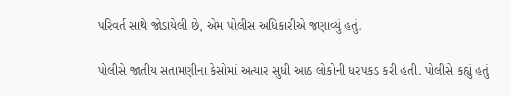પરિવર્ત સાથે જોડાયેલી છે, એમ પોલીસ અધિકારીએ જણાવ્યું હતું.

પોલીસે જાતીય સતામણીના કેસોમાં અત્યાર સુધી આઠ લોકોની ધરપકડ કરી હતી. પોલીસે કહ્યું હતું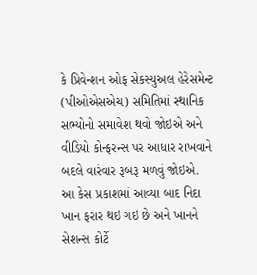કે પ્રિવેન્શન ઓફ સેકસ્યુઅલ હેરેસમેન્ટ (પીઓએસએચ) સમિતિમાં સ્થાનિક સભ્યોનો સમાવેશ થવો જોઇએ અને વીડિયો કોન્ફરન્સ પર આધાર રાખવાને બદલે વારંવાર રૂબરૂ મળવું જોઇએ.
આ કેસ પ્રકાશમાં આવ્યા બાદ નિદા ખાન ફરાર થઇ ગઇ છે અને ખાનને સેશન્સ કોર્ટે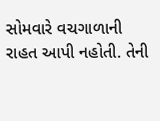સોમવારે વચગાળાની રાહત આપી નહોતી. તેની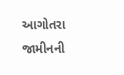આગોતરા જામીનની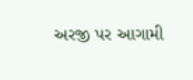અરજી પર આગામી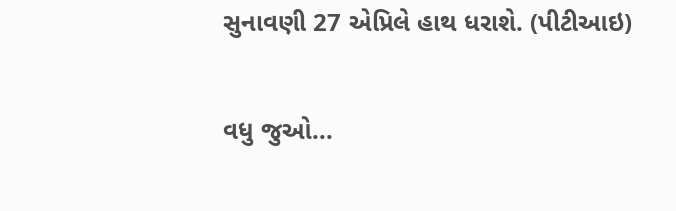સુનાવણી 27 એપ્રિલે હાથ ધરાશે. (પીટીઆઇ)

વધુ જુઓ...